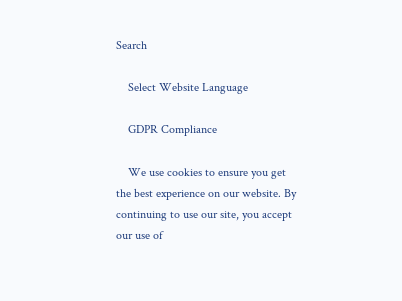Search

    Select Website Language

    GDPR Compliance

    We use cookies to ensure you get the best experience on our website. By continuing to use our site, you accept our use of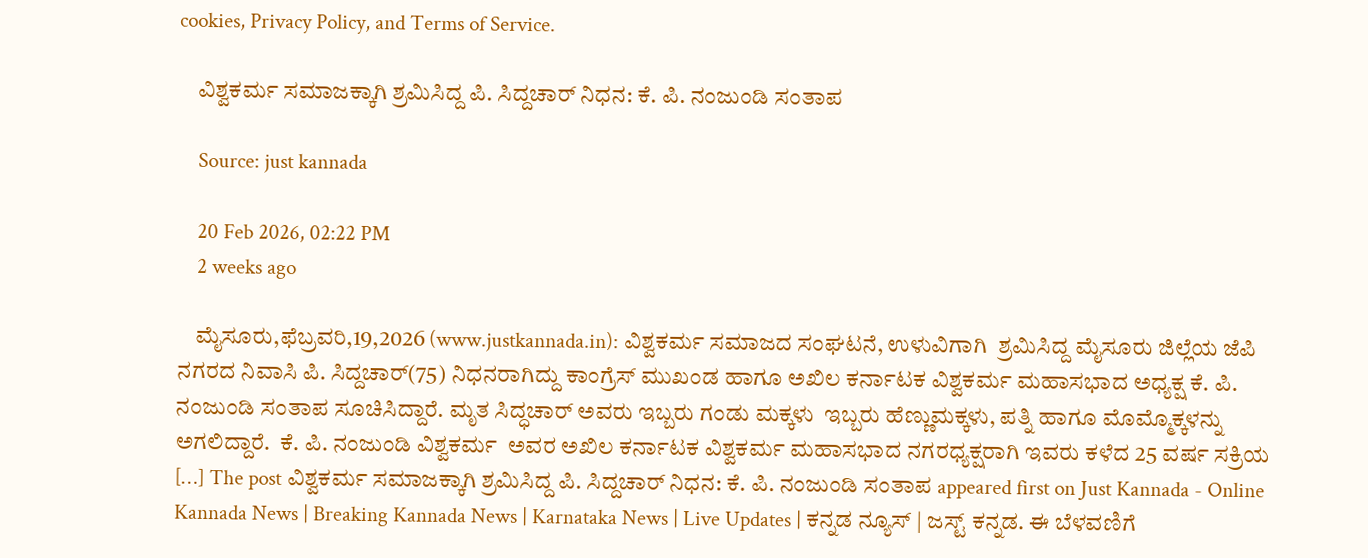cookies, Privacy Policy, and Terms of Service.

    ವಿಶ್ವಕರ್ಮ ಸಮಾಜಕ್ಕಾಗಿ ಶ್ರಮಿಸಿದ್ದ ಪಿ. ಸಿದ್ದಚಾರ್ ನಿಧನ: ಕೆ. ಪಿ. ನಂಜುಂಡಿ ಸಂತಾಪ

    Source: just kannada

    20 Feb 2026, 02:22 PM
    2 weeks ago

    ಮೈಸೂರು,ಫೆಬ್ರವರಿ,19,2026 (www.justkannada.in): ವಿಶ್ವಕರ್ಮ ಸಮಾಜದ ಸಂಘಟನೆ, ಉಳುವಿಗಾಗಿ  ಶ್ರಮಿಸಿದ್ದ ಮೈಸೂರು ಜಿಲ್ಲೆಯ ಜೆಪಿ ನಗರದ ನಿವಾಸಿ ಪಿ. ಸಿದ್ದಚಾರ್(75) ನಿಧನರಾಗಿದ್ದು ಕಾಂಗ್ರೆಸ್ ಮುಖಂಡ ಹಾಗೂ ಅಖಿಲ ಕರ್ನಾಟಕ ವಿಶ್ವಕರ್ಮ ಮಹಾಸಭಾದ ಅಧ್ಯಕ್ಷ ಕೆ. ಪಿ. ನಂಜುಂಡಿ ಸಂತಾಪ ಸೂಚಿಸಿದ್ದಾರೆ. ಮೃತ ಸಿದ್ಧಚಾರ್ ಅವರು ಇಬ್ಬರು ಗಂಡು ಮಕ್ಕಳು  ಇಬ್ಬರು ಹೆಣ್ಣುಮಕ್ಕಳು, ಪತ್ನಿ ಹಾಗೂ ಮೊಮ್ಮೊಕ್ಕಳನ್ನು ಅಗಲಿದ್ದಾರೆ.  ಕೆ. ಪಿ. ನಂಜುಂಡಿ ವಿಶ್ವಕರ್ಮ  ಅವರ ಅಖಿಲ ಕರ್ನಾಟಕ ವಿಶ್ವಕರ್ಮ ಮಹಾಸಭಾದ ನಗರಧ್ಯಕ್ಷರಾಗಿ ಇವರು ಕಳೆದ 25 ವರ್ಷ ಸಕ್ರಿಯ […] The post ವಿಶ್ವಕರ್ಮ ಸಮಾಜಕ್ಕಾಗಿ ಶ್ರಮಿಸಿದ್ದ ಪಿ. ಸಿದ್ದಚಾರ್ ನಿಧನ: ಕೆ. ಪಿ. ನಂಜುಂಡಿ ಸಂತಾಪ appeared first on Just Kannada - Online Kannada News | Breaking Kannada News | Karnataka News | Live Updates | ಕನ್ನಡ ನ್ಯೂಸ್ | ಜಸ್ಟ್ ಕನ್ನಡ. ಈ ಬೆಳವಣಿಗೆ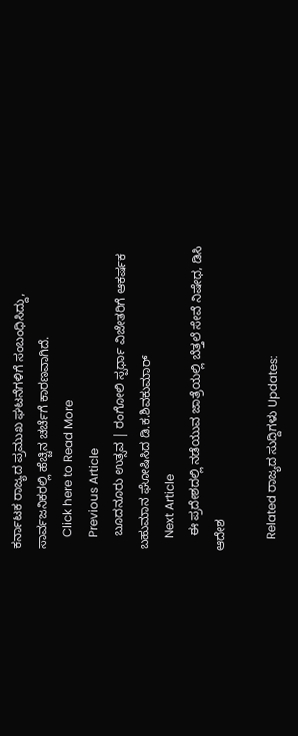ಕರ್ನಾಟಕ ರಾಜ್ಯದ ಪ್ರಮುಖ ಘಟನೆಗಳಿಗೆ ಸಂಬಂಧಿಸಿದ್ದು, ಸಾರ್ವಜನಿಕರಲ್ಲಿ ಹೆಚ್ಚಿನ ಚರ್ಚೆಗೆ ಕಾರಣವಾಗಿದೆ.
    Click here to Read More
    Previous Article
    ಬೂದನೂರು ಉತ್ಸವ | ರಂಗೋಲಿ ಸ್ಪರ್ಧಾ ವಿಜೇತರಿಗೆ ಆಕರ್ಷಕ ಬಹುಮಾನ ಘೋಷಿಸಿದ ಡಿ.ಕ.ಶಿವಕುಮಾರ್
    Next Article
    ಈ ಪ್ರದೇಶದಲ್ಲಿ ನಡೆಯುವ ಜಾತ್ರೆಯಲ್ಲಿ ಬೆತ್ತಲೆ ಸೇವೆ ನಿಷೇಧ, ಡಿಸಿ ಆದೇಶ

    Related ರಾಜ್ಯದ ಸುದ್ದಿಗಳು Updates: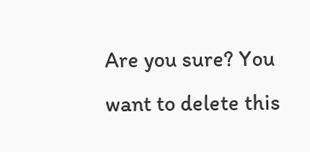Are you sure? You want to delete this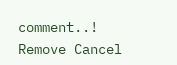comment..! Remove Cancel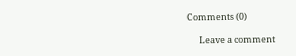Comments (0)

      Leave a comment